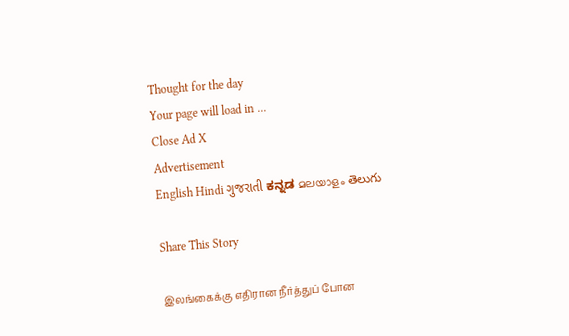Thought for the day
Your page will load in ...
Close Ad X
Advertisement
English Hindi ગુજરાતી ಕನ್ನಡ മലയാളം తెలుగు

Share This Story

இலங்கைக்கு எதிரான நீர்த்துப் போன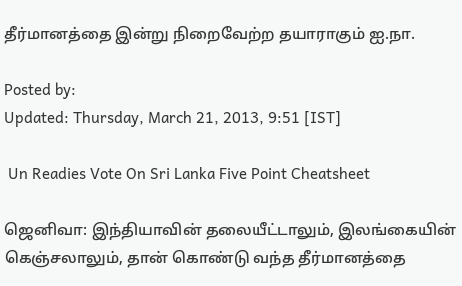தீர்மானத்தை இன்று நிறைவேற்ற தயாராகும் ஐ.நா.

Posted by:
Updated: Thursday, March 21, 2013, 9:51 [IST]

 Un Readies Vote On Sri Lanka Five Point Cheatsheet

ஜெனிவா: இந்தியாவின் தலையீட்டாலும், இலங்கையின் கெஞ்சலாலும், தான் கொண்டு வந்த தீர்மானத்தை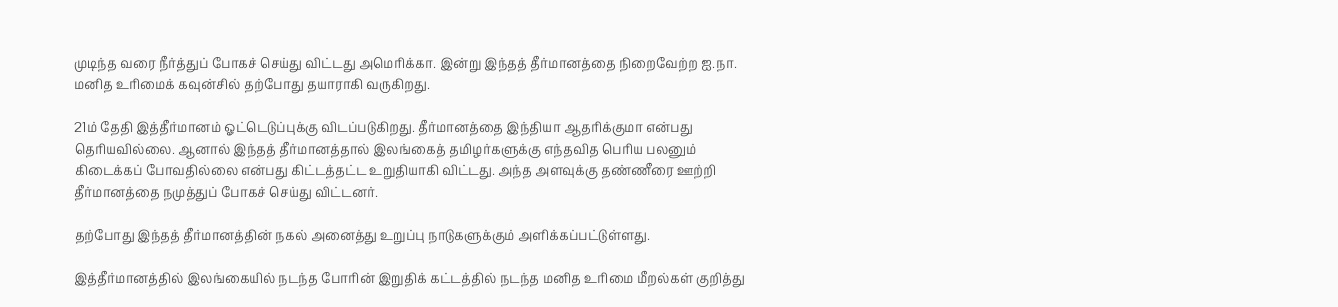முடிந்த வரை நீர்த்துப் போகச் செய்து விட்டது அமெரிக்கா. இன்று இந்தத் தீர்மானத்தை நிறைவேற்ற ஐ.நா. மனித உரிமைக் கவுன்சில் தற்போது தயாராகி வருகிறது.

21ம் தேதி இத்தீர்மானம் ஓட்டெடுப்புக்கு விடப்படுகிறது. தீர்மானத்தை இந்தியா ஆதரிக்குமா என்பது தெரியவில்லை. ஆனால் இந்தத் தீர்மானத்தால் இலங்கைத் தமிழர்களுக்கு எந்தவித பெரிய பலனும் கிடைக்கப் போவதில்லை என்பது கிட்டத்தட்ட உறுதியாகி விட்டது. அந்த அளவுக்கு தண்ணீரை ஊற்றி தீர்மானத்தை நமுத்துப் போகச் செய்து விட்டனர்.

தற்போது இந்தத் தீர்மானத்தின் நகல் அனைத்து உறுப்பு நாடுகளுக்கும் அளிக்கப்பட்டுள்ளது.

இத்தீர்மானத்தில் இலங்கையில் நடந்த போரின் இறுதிக் கட்டத்தில் நடந்த மனித உரிமை மீறல்கள் குறித்து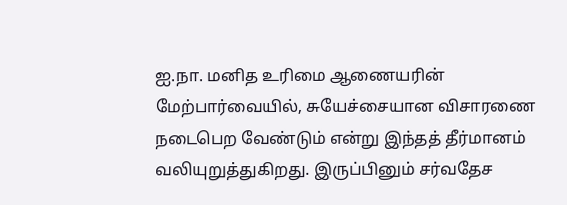ஐ.நா. மனித உரிமை ஆணையரின் மேற்பார்வையில், சுயேச்சையான விசாரணை நடைபெற வேண்டும் என்று இந்தத் தீர்மானம் வலியுறுத்துகிறது. இருப்பினும் சர்வதேச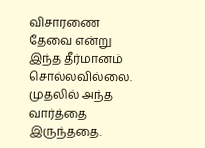விசாரணை தேவை என்று இந்த தீர்மானம் சொல்லவில்லை. முதலில் அந்த வார்த்தை இருந்ததை.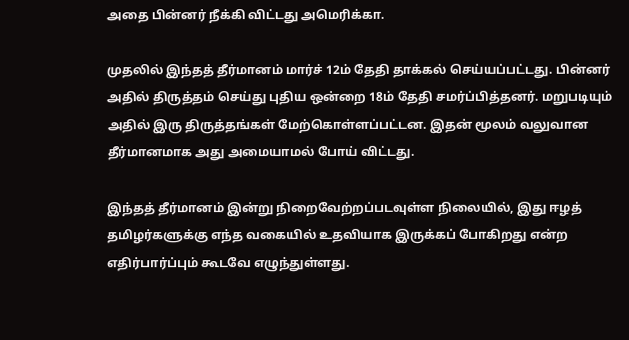அதை பின்னர் நீக்கி விட்டது அமெரிக்கா.

முதலில் இந்தத் தீர்மானம் மார்ச் 12ம் தேதி தாக்கல் செய்யப்பட்டது. பின்னர் அதில் திருத்தம் செய்து புதிய ஒன்றை 18ம் தேதி சமர்ப்பித்தனர். மறுபடியும் அதில் இரு திருத்தங்கள் மேற்கொள்ளப்பட்டன. இதன் மூலம் வலுவான தீர்மானமாக அது அமையாமல் போய் விட்டது.

இந்தத் தீர்மானம் இன்று நிறைவேற்றப்படவுள்ள நிலையில், இது ஈழத் தமிழர்களுக்கு எந்த வகையில் உதவியாக இருக்கப் போகிறது என்ற எதிர்பார்ப்பும் கூடவே எழுந்துள்ளது.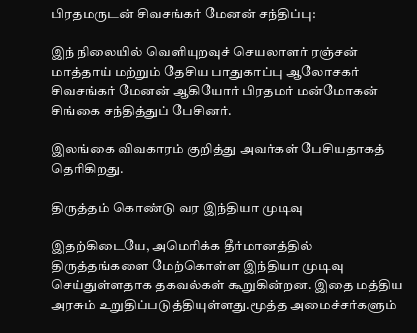பிரதமருடன் சிவசங்கர் மேனன் சந்திப்பு:

இந் நிலையில் வெளியுறவுச் செயலாளர் ரஞ்சன் மாத்தாய் மற்றும் தேசிய பாதுகாப்பு ஆலோசகர் சிவசங்கர் மேனன் ஆகியோர் பிரதமர் மன்மோகன் சிங்கை சந்தித்துப் பேசினர்.

இலங்கை விவகாரம் குறித்து அவர்கள் பேசியதாகத் தெரிகிறது.

திருத்தம் கொண்டு வர இந்தியா முடிவு

இதற்கிடையே, அமெரிக்க தீர்மானத்தில் திருத்தங்களை மேற்கொள்ள இந்தியா முடிவு செய்துள்ளதாக தகவல்கள் கூறுகின்றன. இதை மத்திய அரசும் உறுதிப்படுத்தியுள்ளது.மூத்த அமைச்சர்களும்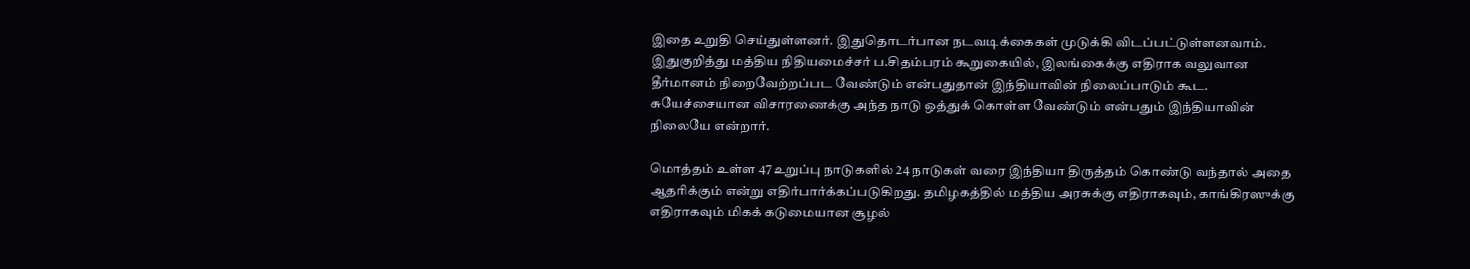இதை உறுதி செய்துள்ளனர். இதுதொடர்பான நடவடிக்கைகள் முடுக்கி விடப்பட்டுள்ளனவாம். இதுகுறித்து மத்திய நிதியமைச்சர் ப.சிதம்பரம் கூறுகையில், இலங்கைக்கு எதிராக வலுவான தீர்மானம் நிறைவேற்றப்பட வேண்டும் என்பதுதான் இந்தியாவின் நிலைப்பாடும் கூட. சுயேச்சையான விசாரணைக்கு அந்த நாடு ஒத்துக் கொள்ள வேண்டும் என்பதும் இந்தியாவின் நிலையே என்றார்.

மொத்தம் உள்ள 47 உறுப்பு நாடுகளில் 24 நாடுகள் வரை இந்தியா திருத்தம் கொண்டு வந்தால் அதை ஆதரிக்கும் என்று எதிர்பார்க்கப்படுகிறது. தமிழகத்தில் மத்திய அரசுக்கு எதிராகவும், காங்கிரஸுக்கு எதிராகவும் மிகக் கடுமையான சூழல்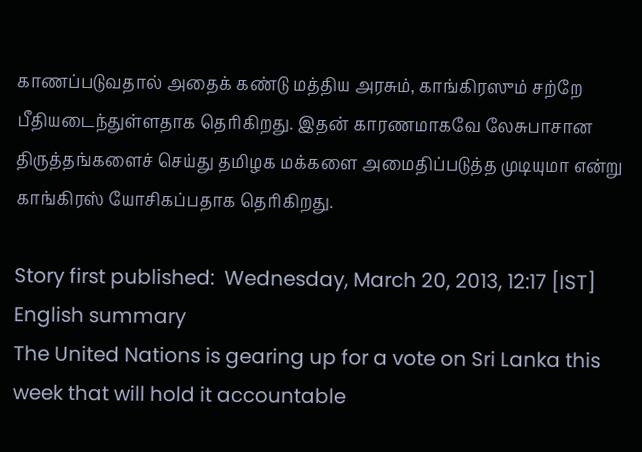காணப்படுவதால் அதைக் கண்டு மத்திய அரசும், காங்கிரஸும் சற்றே பீதியடைந்துள்ளதாக தெரிகிறது. இதன் காரணமாகவே லேசுபாசான திருத்தங்களைச் செய்து தமிழக மக்களை அமைதிப்படுத்த முடியுமா என்று காங்கிரஸ் யோசிகப்பதாக தெரிகிறது.

Story first published:  Wednesday, March 20, 2013, 12:17 [IST]
English summary
The United Nations is gearing up for a vote on Sri Lanka this week that will hold it accountable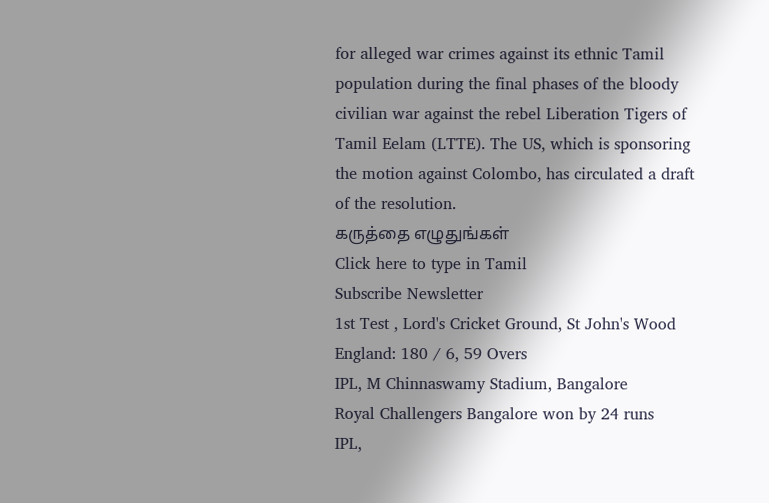for alleged war crimes against its ethnic Tamil population during the final phases of the bloody civilian war against the rebel Liberation Tigers of Tamil Eelam (LTTE). The US, which is sponsoring the motion against Colombo, has circulated a draft of the resolution.
கருத்தை எழுதுங்கள்
Click here to type in Tamil
Subscribe Newsletter
1st Test , Lord's Cricket Ground, St John's Wood
England: 180 / 6, 59 Overs
IPL, M Chinnaswamy Stadium, Bangalore
Royal Challengers Bangalore won by 24 runs
IPL,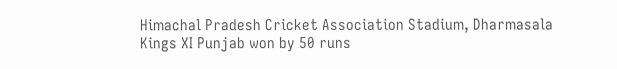Himachal Pradesh Cricket Association Stadium, Dharmasala
Kings XI Punjab won by 50 runs